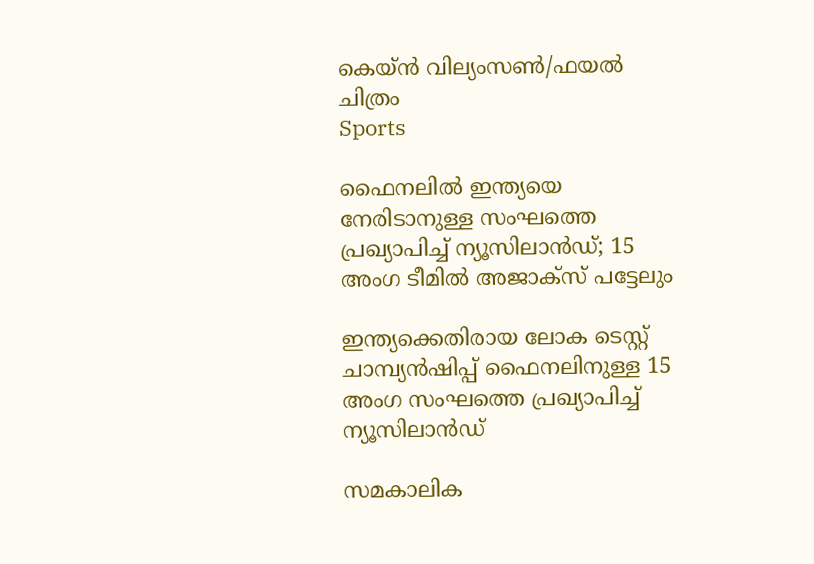കെയ്ൻ വില്യംസൺ/ഫയൽ ചിത്രം
Sports

ഫൈനലിൽ ഇന്ത്യയെ നേരിടാനുള്ള സംഘത്തെ പ്രഖ്യാപിച്ച് ന്യൂസിലാൻഡ്; 15 അംഗ ടീമിൽ അജാക്സ് പട്ടേലും

ഇന്ത്യക്കെതിരായ ലോക ടെസ്റ്റ് ചാമ്പ്യൻഷിപ്പ് ഫൈനലിനുള്ള 15 അംഗ സംഘത്തെ പ്രഖ്യാപിച്ച് ന്യൂസിലാൻഡ്

സമകാലിക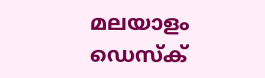മലയാളം ഡെസ്ക്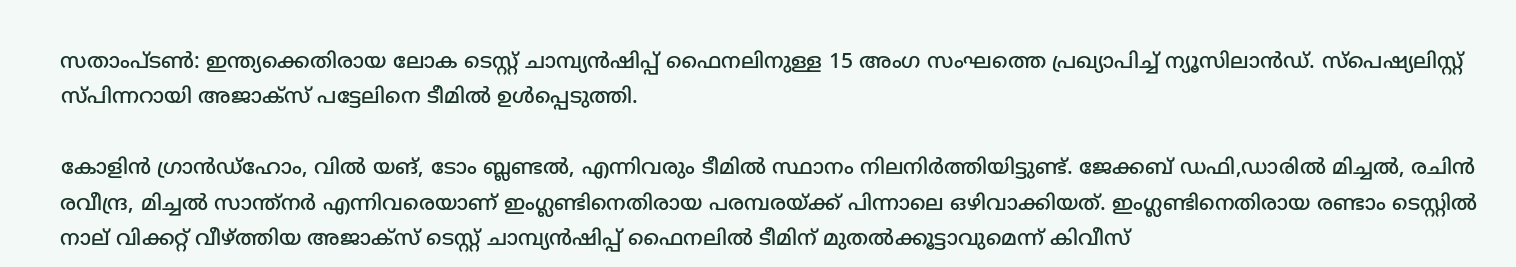സതാംപ്ടൺ: ഇന്ത്യക്കെതിരായ ലോക ടെസ്റ്റ് ചാമ്പ്യൻഷിപ്പ് ഫൈനലിനുള്ള 15 അംഗ സംഘത്തെ പ്രഖ്യാപിച്ച് ന്യൂസിലാൻഡ്. സ്പെഷ്യലിസ്റ്റ് സ്പിന്നറായി അജാക്സ് പട്ടേലിനെ ടീമിൽ ഉൾപ്പെടുത്തി.

കോളിൻ ഗ്രാൻഡ്ഹോം, വിൽ യങ്, ടോം ബ്ലണ്ടൽ, എന്നിവരും ടീമിൽ സ്ഥാനം നിലനിർത്തിയിട്ടുണ്ട്. ജേക്കബ് ഡഫി,ഡാരിൽ മിച്ചൽ, രചിൻ രവീന്ദ്ര, മിച്ചൽ സാന്ത്നർ എന്നിവരെയാണ് ഇംഗ്ലണ്ടിനെതിരായ പരമ്പരയ്ക്ക് പിന്നാലെ ഒഴിവാക്കിയത്. ഇംഗ്ലണ്ടിനെതിരായ രണ്ടാം ടെസ്റ്റിൽ നാല് വിക്കറ്റ് വീഴ്ത്തിയ അജാക്സ് ടെസ്റ്റ് ചാമ്പ്യൻഷിപ്പ് ഫൈനലിൽ ടീമിന് മുതൽക്കൂട്ടാവുമെന്ന് കിവീസ്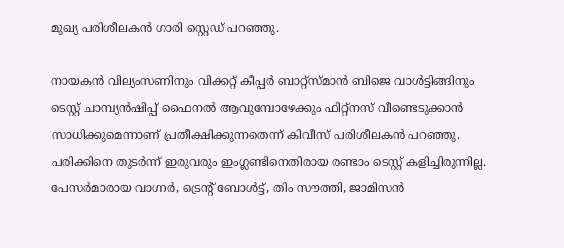മുഖ്യ പരിശീലകൻ ഗാരി സ്റ്റെഡ് പറഞ്ഞു.

നായകൻ വില്യംസണിനും വിക്കറ്റ് കീപ്പർ ബാറ്റ്സ്മാൻ ബിജെ വാൾട്ടിങ്ങിനും ടെസ്റ്റ് ചാമ്പ്യൻഷിപ്പ് ഫൈനൽ ആവുമ്പോഴേക്കും ഫിറ്റ്നസ് വീണ്ടെടുക്കാൻ സാധിക്കുമെന്നാണ് പ്രതീക്ഷിക്കുന്നതെന്ന് കിവീസ് പരിശീലകൻ പറഞ്ഞു. പരിക്കിനെ തുടർന്ന് ഇരുവരും ഇംഗ്ലണ്ടിനെതിരായ രണ്ടാം ടെസ്റ്റ് കളിച്ചിരുന്നില്ല. പേസർമാരായ വാഗ്നർ, ട്രെന്റ് ബോൾട്ട്, തിം സൗത്തി, ജാമിസൻ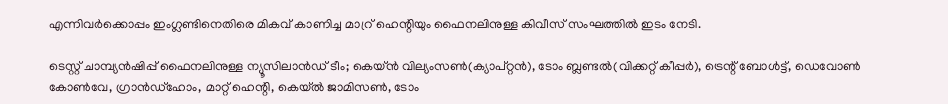എന്നിവർക്കൊപ്പം ഇംഗ്ലണ്ടിനെതിരെ മികവ് കാണിച്ച മാറ്ര് ഹെന്റിയും ഫൈനലിനുള്ള കിവീസ് സംഘത്തിൽ ഇടം നേടി.

ടെസ്റ്റ് ചാമ്പ്യൻഷിപ്പ് ഫൈനലിനുള്ള ന്യൂസിലാൻഡ് ടീം; കെയ്ൻ വില്യംസൺ(ക്യാപ്റ്റൻ), ടോം ബ്ലണ്ടൽ(വിക്കറ്റ് കീപ്പർ), ട്രെന്റ് ബോൾട്ട്, ഡെവോൺ കോൺവേ, ഗ്രാൻഡ്ഹോം, മാറ്റ് ഹെന്റി, കെയ്ൽ ജാമിസൺ, ടോം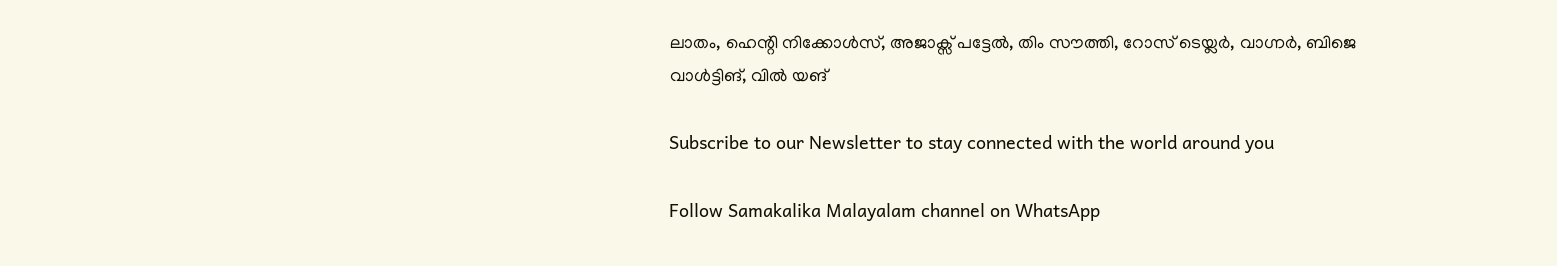ലാതം, ഹെന്റി നിക്കോൾസ്, അജാക്സ് പട്ടേൽ, തിം സൗത്തി, റോസ് ടെയ്ലർ, വാഗ്നർ, ബിജെ വാൾട്ടിങ്, വിൽ യങ്

Subscribe to our Newsletter to stay connected with the world around you

Follow Samakalika Malayalam channel on WhatsApp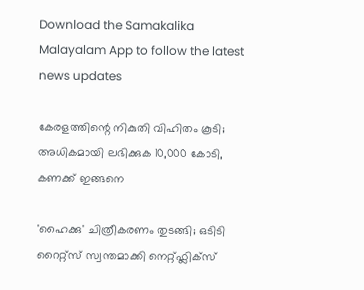Download the Samakalika Malayalam App to follow the latest news updates

കേരളത്തിന്റെ നികുതി വിഹിതം കൂടി; അധികമായി ലഭിക്കുക 10,000 കോടി, കണക്ക് ഇങ്ങനെ

'ഹൈക്കു' ചിത്രീകരണം തുടങ്ങി; ഒടിടി റൈറ്റ്സ് സ്വന്തമാക്കി നെറ്റ്ഫ്ലിക്സ്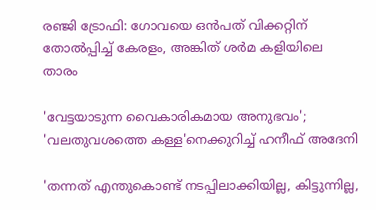രഞ്ജി ട്രോഫി: ഗോവയെ ഒൻപത് വിക്കറ്റിന് തോൽപ്പിച്ച് കേരളം, അങ്കിത് ശർമ കളിയിലെ താരം

'വേട്ടയാടുന്ന വൈകാരികമായ അനുഭവം'; 'വലതുവശത്തെ കള്ള'നെക്കുറിച്ച് ഹനീഫ് അദേനി

'തന്നത് എന്തുകൊണ്ട് നടപ്പിലാക്കിയില്ല, കിട്ടുന്നില്ല,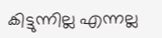കിട്ടുന്നില്ല എന്നല്ല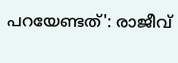പറയേണ്ടത്': രാജീവ്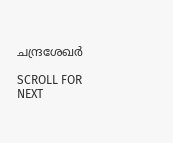ചന്ദ്രശേഖര്‍

SCROLL FOR NEXT